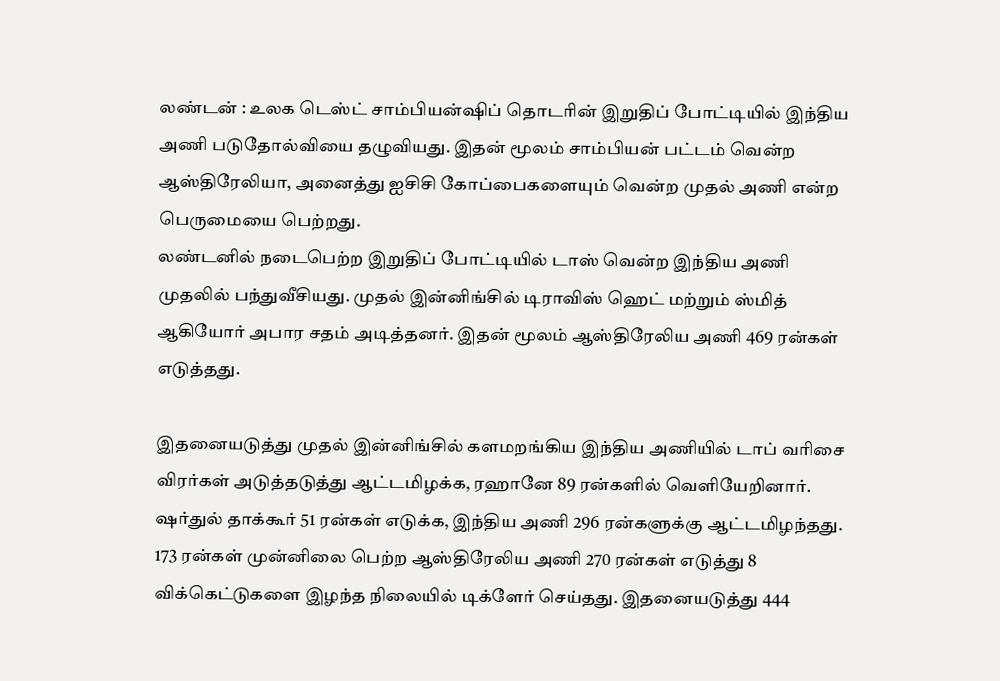லண்டன் : உலக டெஸ்ட் சாம்பியன்ஷிப் தொடரின் இறுதிப் போட்டியில் இந்திய அணி படுதோல்வியை தழுவியது. இதன் மூலம் சாம்பியன் பட்டம் வென்ற ஆஸ்திரேலியா, அனைத்து ஐசிசி கோப்பைகளையும் வென்ற முதல் அணி என்ற பெருமையை பெற்றது.
லண்டனில் நடைபெற்ற இறுதிப் போட்டியில் டாஸ் வென்ற இந்திய அணி முதலில் பந்துவீசியது. முதல் இன்னிங்சில் டிராவிஸ் ஹெட் மற்றும் ஸ்மித் ஆகியோர் அபார சதம் அடித்தனர். இதன் மூலம் ஆஸ்திரேலிய அணி 469 ரன்கள் எடுத்தது.

இதனையடுத்து முதல் இன்னிங்சில் களமறங்கிய இந்திய அணியில் டாப் வரிசை விரர்கள் அடுத்தடுத்து ஆட்டமிழக்க, ரஹானே 89 ரன்களில் வெளியேறினார். ஷர்துல் தாக்கூர் 51 ரன்கள் எடுக்க, இந்திய அணி 296 ரன்களுக்கு ஆட்டமிழந்தது.
173 ரன்கள் முன்னிலை பெற்ற ஆஸ்திரேலிய அணி 270 ரன்கள் எடுத்து 8 விக்கெட்டுகளை இழந்த நிலையில் டிக்ளேர் செய்தது. இதனையடுத்து 444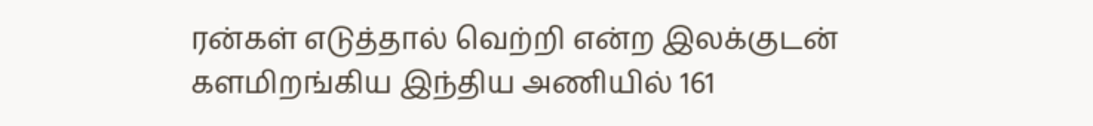ரன்கள் எடுத்தால் வெற்றி என்ற இலக்குடன் களமிறங்கிய இந்திய அணியில் 161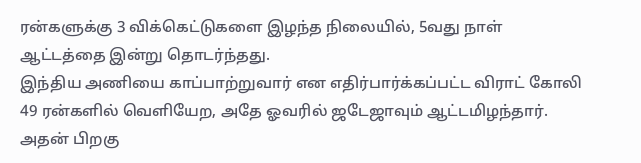ரன்களுக்கு 3 விக்கெட்டுகளை இழந்த நிலையில், 5வது நாள் ஆட்டத்தை இன்று தொடர்ந்தது.
இந்திய அணியை காப்பாற்றுவார் என எதிர்பார்க்கப்பட்ட விராட் கோலி 49 ரன்களில் வெளியேற, அதே ஓவரில் ஜடேஜாவும் ஆட்டமிழந்தார். அதன் பிறகு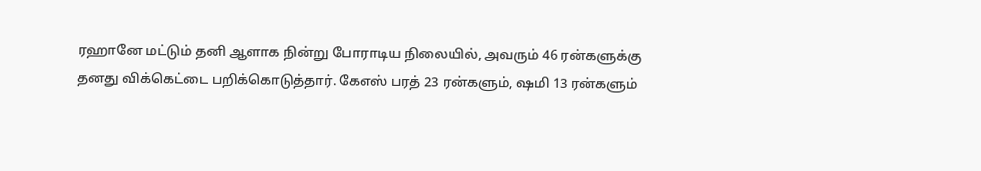ரஹானே மட்டும் தனி ஆளாக நின்று போராடிய நிலையில், அவரும் 46 ரன்களுக்கு தனது விக்கெட்டை பறிக்கொடுத்தார். கேஎஸ் பரத் 23 ரன்களும், ஷமி 13 ரன்களும்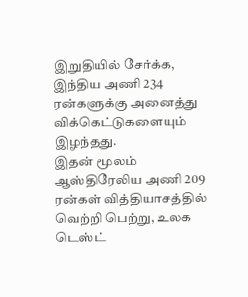இறுதியில் சேர்க்க, இந்திய அணி 234 ரன்களுக்கு அனைத்து விக்கெட்டுகளையும் இழந்தது.
இதன் மூலம் ஆஸ்திரேலிய அணி 209 ரன்கள் வித்தியாசத்தில் வெற்றி பெற்று, உலக டெஸ்ட்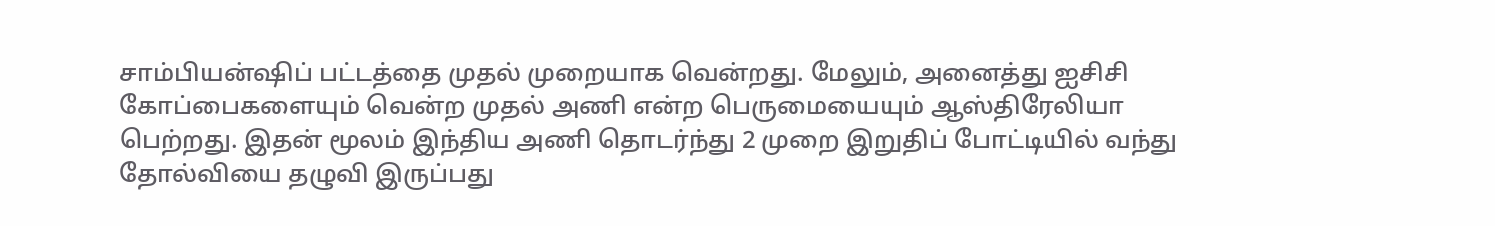சாம்பியன்ஷிப் பட்டத்தை முதல் முறையாக வென்றது. மேலும், அனைத்து ஐசிசி கோப்பைகளையும் வென்ற முதல் அணி என்ற பெருமையையும் ஆஸ்திரேலியா பெற்றது. இதன் மூலம் இந்திய அணி தொடர்ந்து 2 முறை இறுதிப் போட்டியில் வந்து தோல்வியை தழுவி இருப்பது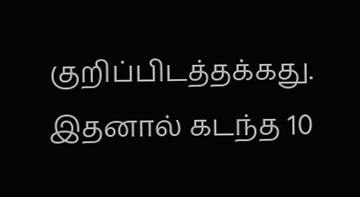குறிப்பிடத்தக்கது. இதனால் கடந்த 10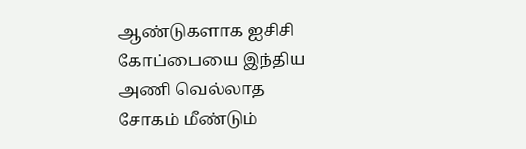ஆண்டுகளாக ஐசிசி கோப்பையை இந்திய அணி வெல்லாத சோகம் மீண்டும்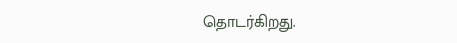தொடர்கிறது.